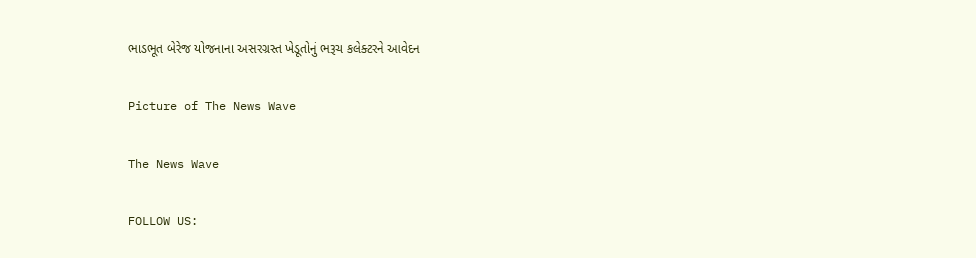ભાડભૂત બેરેજ યોજનાના અસરગ્રસ્ત ખેડૂતોનું ભરૂચ કલેક્ટરને આવેદન

Picture of The News Wave

The News Wave

FOLLOW US: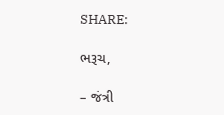SHARE:

ભરૂચ,

– જંત્રી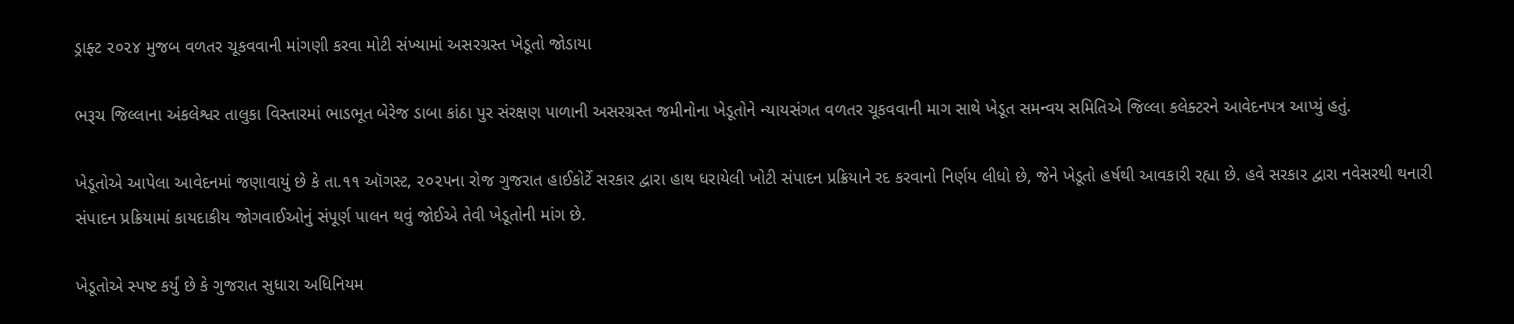ડ્રાફ્ટ ૨૦૨૪ મુજબ વળતર ચૂકવવાની માંગણી કરવા મોટી સંખ્યામાં અસરગ્રસ્ત ખેડૂતો જોડાયા

ભરૂચ જિલ્લાના અંકલેશ્વર તાલુકા વિસ્તારમાં ભાડભૂત બેરેજ ડાબા કાંઠા પુર સંરક્ષણ પાળાની અસરગ્રસ્ત જમીનોના ખેડૂતોને ન્યાયસંગત વળતર ચૂકવવાની માગ સાથે ખેડૂત સમન્વય સમિતિએ જિલ્લા કલેક્ટરને આવેદનપત્ર આપ્યું હતું.

ખેડૂતોએ આપેલા આવેદનમાં જણાવાયું છે કે તા.૧૧ ઑગસ્ટ, ૨૦૨૫ના રોજ ગુજરાત હાઈકોર્ટે સરકાર દ્વારા હાથ ધરાયેલી ખોટી સંપાદન પ્રક્રિયાને રદ કરવાનો નિર્ણય લીધો છે, જેને ખેડૂતો હર્ષથી આવકારી રહ્યા છે. હવે સરકાર દ્વારા નવેસરથી થનારી સંપાદન પ્રક્રિયામાં કાયદાકીય જોગવાઈઓનું સંપૂર્ણ પાલન થવું જોઈએ તેવી ખેડૂતોની માંગ છે.

ખેડૂતોએ સ્પષ્ટ કર્યું છે કે ગુજરાત સુધારા અધિનિયમ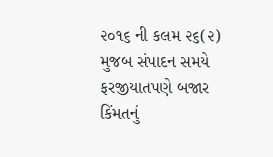૨૦૧૬ ની કલમ ૨૬(૨) મુજબ સંપાદન સમયે ફરજીયાતપણે બજાર કિંમતનું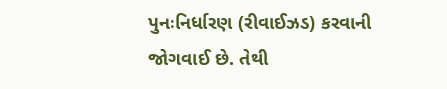પુનઃનિર્ધારણ (રીવાઈઝડ) કરવાની જોગવાઈ છે. તેથી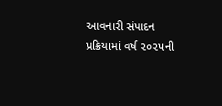આવનારી સંપાદન પ્રક્રિયામાં વર્ષ ૨૦૨૫ની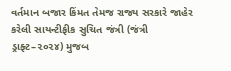વર્તમાન બજાર કિંમત તેમજ રાજ્ય સરકારે જાહેર કરેલી સાયન્ટીફીક સુચિત જંત્રી (જંત્રી ડ્રાફ્ટ–૨૦૨૪) મુજબ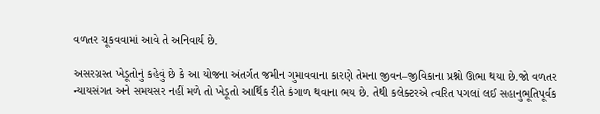વળતર ચૂકવવામાં આવે તે અનિવાર્ય છે.

અસરગ્રસ્ત ખેડૂતોનું કહેવું છે કે આ યોજના અંતર્ગત જમીન ગુમાવવાના કારણે તેમના જીવન–જીવિકાના પ્રશ્નો ઊભા થયા છે.જો વળતર ન્યાયસંગત અને સમયસર નહીં મળે તો ખેડૂતો આર્થિક રીતે કંગાળ થવાના ભય છે. તેથી કલેક્ટરએ ત્વરિત પગલાં લઈ સહાનુભૂતિપૂર્વક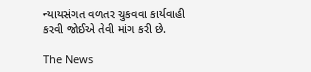ન્યાયસંગત વળતર ચુકવવા કાર્યવાહી કરવી જોઈએ તેવી માંગ કરી છે.

The News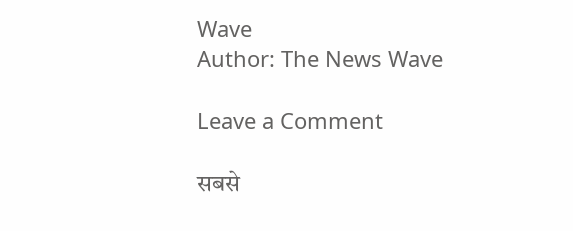Wave
Author: The News Wave

Leave a Comment

सबसे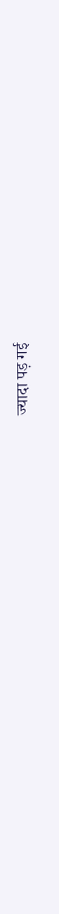ज्यादा पड़ गई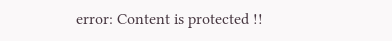error: Content is protected !!